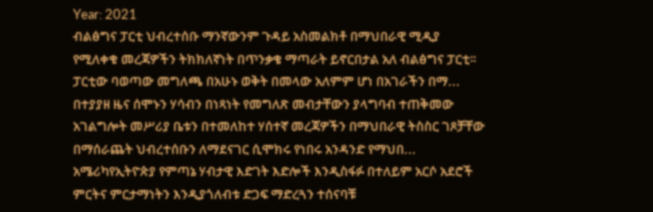Year: 2021
ብልፅግና ፓርቲ ህብረተሰቡ ማንኛውንም ጉዳይ አስመልክቶ በማህበራዊ ሚዲያ የሚለቀቁ መረጃዎችን ትክክለኛነት በጥንቃቄ ማጣራት ይኖርበታል አለ ብልፅግና ፓርቲ፡፡ፓርቲው ባወጣው መግለጫ በአሁኑ ወቅት በመላው አለምም ሆነ በአገራችን በማ...
በተያያዘ ዜና ሰሞኑን ሃሳብን በነጻነት የመግለጽ መብታቸውን ያላግባብ ተጠቅመው አገልግሎት መሥሪያ ቤቱን በተመለከተ ሃሰተኛ መረጃዎችን በማህበራዊ ትስስር ገጾቻቸው በማሰራጨት ህብረተሰቡን ለማደናገር ሲሞክሩ የነበሩ አንዳንድ የማህበ...
አሜሪካየኢትዮጵያ የምጣኔ ሃብታዊ እድገት እድሎች እንዲስፋፉ በተለይም አርሶ አደሮች ምርትና ምርታማነትን እንዲያጎለብቱ ድጋፍ ማድረጓን ተሰናባቹ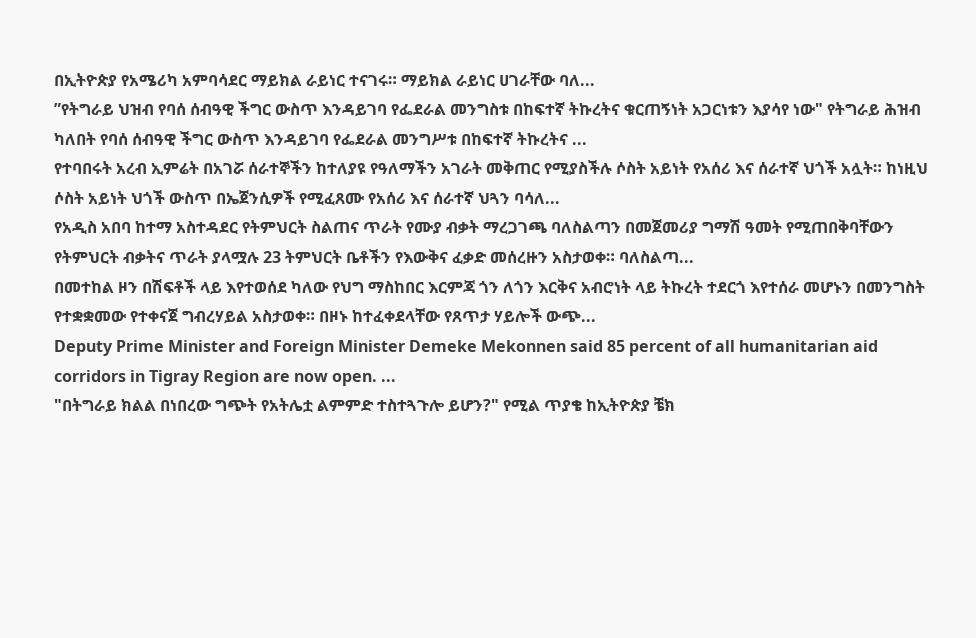በኢትዮጵያ የአሜሪካ አምባሳደር ማይክል ራይነር ተናገሩ። ማይክል ራይነር ሀገራቸው ባለ...
”የትግራይ ህዝብ የባሰ ሰብዓዊ ችግር ውስጥ እንዳይገባ የፌደራል መንግስቱ በከፍተኛ ትኩረትና ቁርጠኝነት አጋርነቱን እያሳየ ነው" የትግራይ ሕዝብ ካለበት የባሰ ሰብዓዊ ችግር ውስጥ እንዳይገባ የፌደራል መንግሥቱ በከፍተኛ ትኩረትና ...
የተባበሩት አረብ ኢምሬት በአገሯ ሰራተኞችን ከተለያዩ የዓለማችን አገራት መቅጠር የሚያስችሉ ሶስት አይነት የአሰሪ እና ሰራተኛ ህጎች አሏት። ከነዚህ ሶስት አይነት ህጎች ውስጥ በኤጀንሲዎች የሚፈጸሙ የአሰሪ እና ሰራተኛ ህጓን ባሳለ...
የአዲስ አበባ ከተማ አስተዳደር የትምህርት ስልጠና ጥራት የሙያ ብቃት ማረጋገጫ ባለስልጣን በመጀመሪያ ግማሽ ዓመት የሚጠበቅባቸውን የትምህርት ብቃትና ጥራት ያላሟሉ 23 ትምህርት ቤቶችን የእውቅና ፈቃድ መሰረዙን አስታወቀ። ባለስልጣ...
በመተከል ዞን በሽፍቶች ላይ እየተወሰደ ካለው የህግ ማስከበር እርምጃ ጎን ለጎን እርቅና አብሮነት ላይ ትኩረት ተደርጎ እየተሰራ መሆኑን በመንግስት የተቋቋመው የተቀናጀ ግብረሃይል አስታወቀ። በዞኑ ከተፈቀደላቸው የጸጥታ ሃይሎች ውጭ...
Deputy Prime Minister and Foreign Minister Demeke Mekonnen said 85 percent of all humanitarian aid corridors in Tigray Region are now open. ...
"በትግራይ ክልል በነበረው ግጭት የአትሌቷ ልምምድ ተስተጓጉሎ ይሆን?" የሚል ጥያቄ ከኢትዮጵያ ቼክ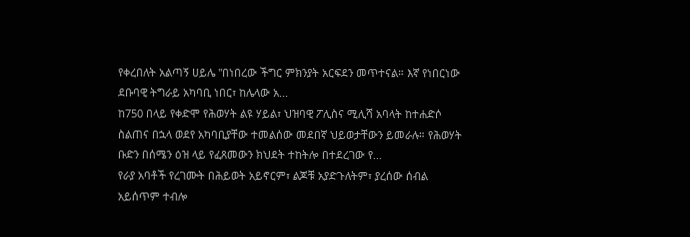የቀረበለት አልጣኝ ሀይሌ "በነበረው ችግር ምክንያት አርፍደን መጥተናል። እኛ የነበርነው ደቡባዊ ትግራይ አካባቢ ነበር፣ ከሌላው አ...
ከ750 በላይ የቀድሞ የሕወሃት ልዩ ሃይል፣ ህዝባዊ ፖሊስና ሚሊሻ አባላት ከተሐድሶ ስልጠና በኋላ ወደየ አካባቢያቸው ተመልሰው መደበኛ ህይወታቸውን ይመራሉ። የሕወሃት ቡድን በሰሜን ዕዝ ላይ የፈጸመውን ክህደት ተከትሎ በተደረገው የ...
የራያ አባቶች የረገሙት በሕይወት አይኖርም፣ ልጆቹ አያድጉለትም፣ ያረሰው ሰብል አይሰጥም ተብሎ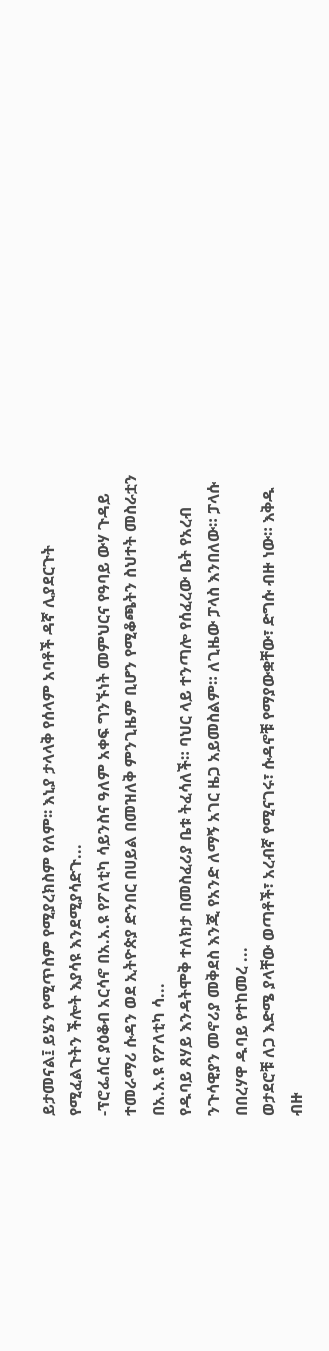ይታመናል፤ ይሄን የሚጥስም የሚያረክስም የለም፡፡ እኒያ ታላላቅ የሰላም አባቶች ዳኛ ሊያደርጉት የሚፈልጉትን ችሎት እያሳዩ እንደሚያሳድጉ...
-ፕሮፌሰር ያዕቆብ አርሳኖ በአ.አ.ዩ የፖለቲካ ሳይንስና ዓለም አቀፍ ግንኙነት መምህርና የዓባይ ውሃ ጉዳይ ተመራማሪ ሱዳን ወደ ኢትዮጵያ ድንበር በሀይል በመዝለቅ ምንጊዜም ቢሆን የሚቆጫትን ስህተት መስራቷን በአ.አ.ዩ የፖለቲካ ሳ...
የዱባይ ጸሃይ እንዳትሞቅ ተለክታ በመስፈሪያ ቤቱ ትፈሳለች። ባህር ላይ ተንጣሎ የሰፈረው ቤት የአረብ ንጉሳዊያን መኖሪያ መቅደስ እንጂ የአንድ ለማኝ አገር ዜጋ አይመስልም። ለጊዜው ፓላስ እንበለው። ፓላሱ በበረሃዋ ዱባይ የተከመረ ...
ወታደሮቹ ለጋ እድሜ ያላቸው ወጣቶች፣ አረብኛ የሚናገሩ፣ ሱዳኖቹ የማያውቋቸው፣ ድግሱ ብዙ ነው። እቅዱ ብዙ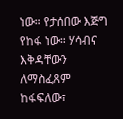ነው። የታሰበው እጅግ የከፋ ነው። ሃሳብና እቅዳቸውን ለማስፈጸም ከፋፍለው፣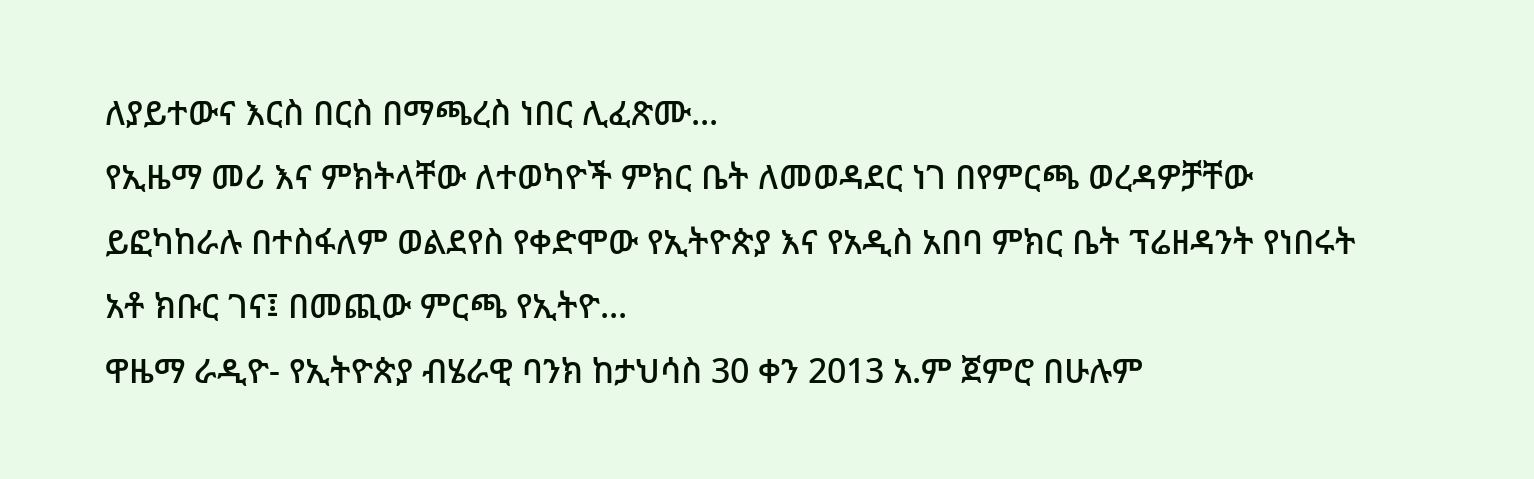ለያይተውና እርስ በርስ በማጫረስ ነበር ሊፈጽሙ...
የኢዜማ መሪ እና ምክትላቸው ለተወካዮች ምክር ቤት ለመወዳደር ነገ በየምርጫ ወረዳዎቻቸው ይፎካከራሉ በተስፋለም ወልደየስ የቀድሞው የኢትዮጵያ እና የአዲስ አበባ ምክር ቤት ፕሬዘዳንት የነበሩት አቶ ክቡር ገና፤ በመጪው ምርጫ የኢትዮ...
ዋዜማ ራዲዮ- የኢትዮጵያ ብሄራዊ ባንክ ከታህሳስ 30 ቀን 2013 አ.ም ጀምሮ በሁሉም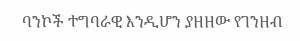ባንኮች ተግባራዊ እንዲሆን ያዘዘው የገንዘብ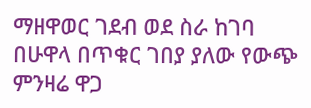ማዘዋወር ገደብ ወደ ስራ ከገባ በሁዋላ በጥቁር ገበያ ያለው የውጭ ምንዛሬ ዋጋ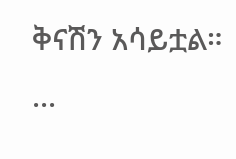ቅናሽን አሳይቷል። ...